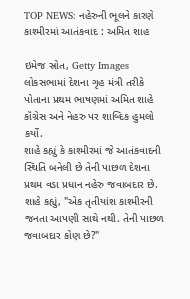TOP NEWS: નહેરુની ભૂલને કારણે કાશ્મીરમાં આતંકવાદ : અમિત શાહ

ઇમેજ સ્રોત, Getty Images
લોકસભામાં દેશના ગૃહ મંત્રી તરીકે પોતાના પ્રથમ ભાષણમાં અમિત શાહે કૉંગ્રેસ અને નેહરુ પર શાબ્દિક હુમલો કર્યો.
શાહે કહ્યું કે કાશ્મીરમાં જે આતંકવાદની સ્થિતિ બનેલી છે તેની પાછળ દેશના પ્રથમ વડા પ્રધાન નહેરુ જવાબદાર છે.
શાહે કહ્યું, "એક તૃતીયાંશ કાશ્મીરની જનતા આપણી સાથે નથી. તેની પાછળ જવાબદાર કોણ છે?"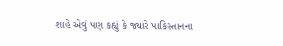શાહે એવું પણ કહ્યું કે જ્યારે પાકિસ્તાનના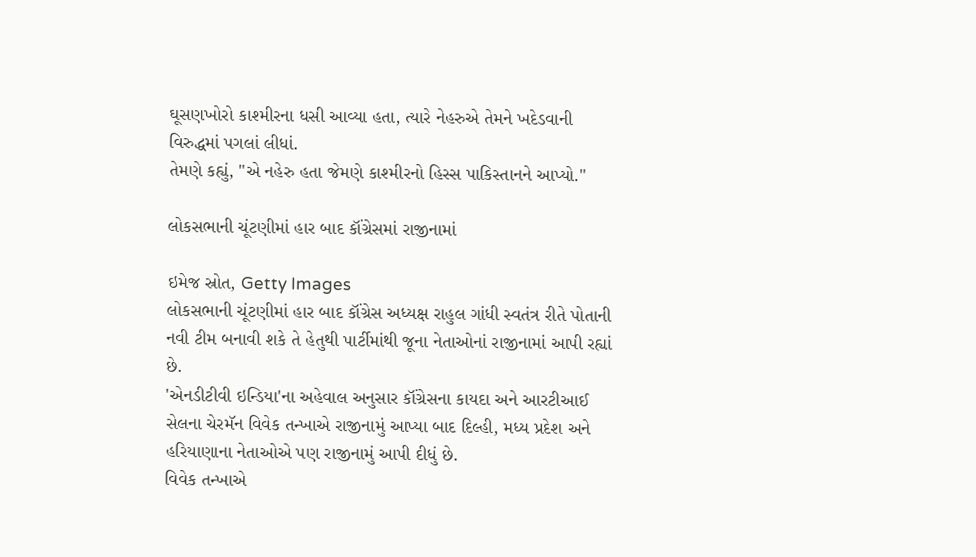ઘૂસણખોરો કાશ્મીરના ધસી આવ્યા હતા, ત્યારે નેહરુએ તેમને ખદેડવાની વિરુદ્ધમાં પગલાં લીધાં.
તેમણે કહ્યું, "એ નહેરુ હતા જેમણે કાશ્મીરનો હિસ્સ પાકિસ્તાનને આપ્યો."

લોકસભાની ચૂંટણીમાં હાર બાદ કૉંગ્રેસમાં રાજીનામાં

ઇમેજ સ્રોત, Getty Images
લોકસભાની ચૂંટણીમાં હાર બાદ કૉંગ્રેસ અધ્યક્ષ રાહુલ ગાંધી સ્વતંત્ર રીતે પોતાની નવી ટીમ બનાવી શકે તે હેતુથી પાર્ટીમાંથી જૂના નેતાઓનાં રાજીનામાં આપી રહ્યાં છે.
'એનડીટીવી ઇન્ડિયા'ના અહેવાલ અનુસાર કૉંગ્રેસના કાયદા અને આરટીઆઈ સેલના ચેરમૅન વિવેક તન્ખાએ રાજીનામું આપ્યા બાદ દિલ્હી, મધ્ય પ્રદેશ અને હરિયાણાના નેતાઓએ પણ રાજીનામું આપી દીધું છે.
વિવેક તન્ખાએ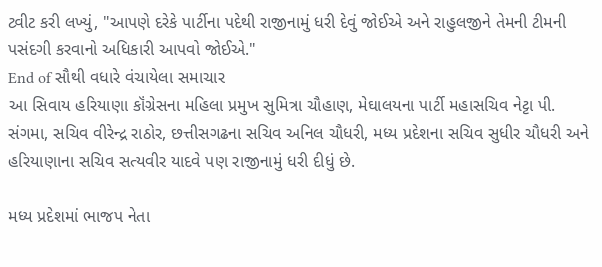ટ્વીટ કરી લખ્યું, "આપણે દરેકે પાર્ટીના પદેથી રાજીનામું ધરી દેવું જોઈએ અને રાહુલજીને તેમની ટીમની પસંદગી કરવાનો અધિકારી આપવો જોઈએ."
End of સૌથી વધારે વંચાયેલા સમાચાર
આ સિવાય હરિયાણા કૉંગ્રેસના મહિલા પ્રમુખ સુમિત્રા ચૌહાણ, મેઘાલયના પાર્ટી મહાસચિવ નેટ્ટા પી. સંગમા, સચિવ વીરેન્દ્ર રાઠોર, છત્તીસગઢના સચિવ અનિલ ચૌધરી, મધ્ય પ્રદેશના સચિવ સુધીર ચૌધરી અને હરિયાણાના સચિવ સત્યવીર યાદવે પણ રાજીનામું ધરી દીધું છે.

મધ્ય પ્રદેશમાં ભાજપ નેતા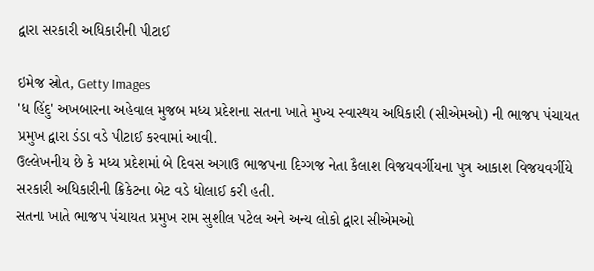દ્વારા સરકારી અધિકારીની પીટાઈ

ઇમેજ સ્રોત, Getty Images
'ધ હિંદુ' અખબારના અહેવાલ મુજબ મધ્ય પ્રદેશના સતના ખાતે મુખ્ય સ્વાસ્થય અધિકારી (સીએમઓ) ની ભાજપ પંચાયત પ્રમુખ દ્વારા ડંડા વડે પીટાઈ કરવામાં આવી.
ઉલ્લેખનીય છે કે મધ્ય પ્રદેશમાં બે દિવસ અગાઉ ભાજપના દિગ્ગજ નેતા કૈલાશ વિજયવર્ગીયના પુત્ર આકાશ વિજયવર્ગીયે સરકારી અધિકારીની ક્રિકેટના બેટ વડે ધોલાઈ કરી હતી.
સતના ખાતે ભાજપ પંચાયત પ્રમુખ રામ સુશીલ પટેલ અને અન્ય લોકો દ્વારા સીએમઓ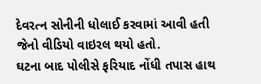દેવરત્ન સોનીની ધોલાઈ કરવામાં આવી હતી જેનો વીડિયો વાઇરલ થયો હતો.
ઘટના બાદ પોલીસે ફરિયાદ નોંધી તપાસ હાથ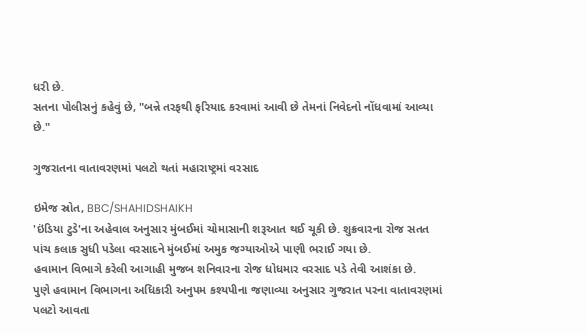ધરી છે.
સતના પોલીસનું કહેવું છે, "બન્ને તરફથી ફરિયાદ કરવામાં આવી છે તેમનાં નિવેદનો નોંધવામાં આવ્યા છે."

ગુજરાતના વાતાવરણમાં પલટો થતાં મહારાષ્ટ્રમાં વરસાદ

ઇમેજ સ્રોત, BBC/SHAHIDSHAIKH
'ઇંડિયા ટુડે'ના અહેવાલ અનુસાર મુંબઈમાં ચોમાસાની શરૂઆત થઈ ચૂકી છે. શુક્રવારના રોજ સતત પાંચ કલાક સુધી પડેલા વરસાદને મુંબઈમાં અમુક જગ્યાઓએ પાણી ભરાઈ ગયા છે.
હવામાન વિભાગે કરેલી આગાહી મુજબ શનિવારના રોજ ધોધમાર વરસાદ પડે તેવી આશંકા છે.
પુણે હવામાન વિભાગના અધિકારી અનુપમ કશ્યપીના જણાવ્યા અનુસાર ગુજરાત પરના વાતાવરણમાં પલટો આવતા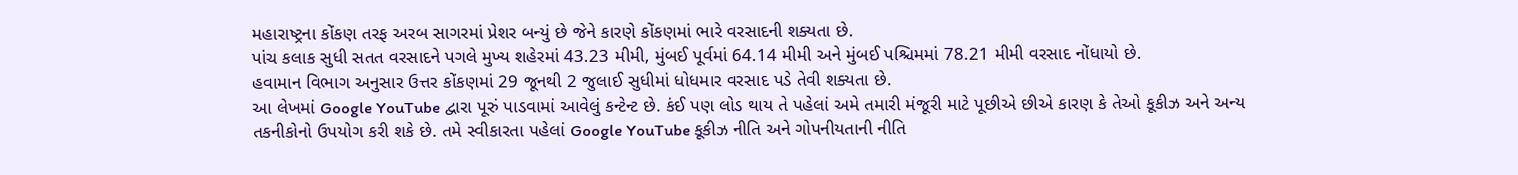મહારાષ્ટ્રના કોંકણ તરફ અરબ સાગરમાં પ્રેશર બન્યું છે જેને કારણે કોંકણમાં ભારે વરસાદની શક્યતા છે.
પાંચ કલાક સુધી સતત વરસાદને પગલે મુખ્ય શહેરમાં 43.23 મીમી, મુંબઈ પૂર્વમાં 64.14 મીમી અને મુંબઈ પશ્ચિમમાં 78.21 મીમી વરસાદ નોંધાયો છે.
હવામાન વિભાગ અનુસાર ઉત્તર કોંકણમાં 29 જૂનથી 2 જુલાઈ સુધીમાં ધોધમાર વરસાદ પડે તેવી શક્યતા છે.
આ લેખમાં Google YouTube દ્વારા પૂરું પાડવામાં આવેલું કન્ટેન્ટ છે. કંઈ પણ લોડ થાય તે પહેલાં અમે તમારી મંજૂરી માટે પૂછીએ છીએ કારણ કે તેઓ કૂકીઝ અને અન્ય તકનીકોનો ઉપયોગ કરી શકે છે. તમે સ્વીકારતા પહેલાં Google YouTube કૂકીઝ નીતિ અને ગોપનીયતાની નીતિ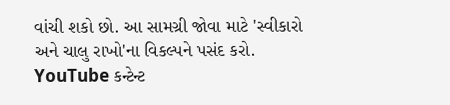વાંચી શકો છો. આ સામગ્રી જોવા માટે 'સ્વીકારો અને ચાલુ રાખો'ના વિકલ્પને પસંદ કરો.
YouTube કન્ટેન્ટ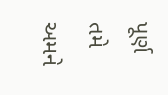પૂર્ણ
તમે અમને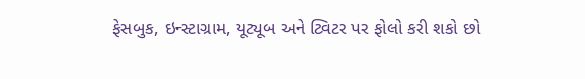ફેસબુક, ઇન્સ્ટાગ્રામ, યૂટ્યૂબ અને ટ્વિટર પર ફોલો કરી શકો છો